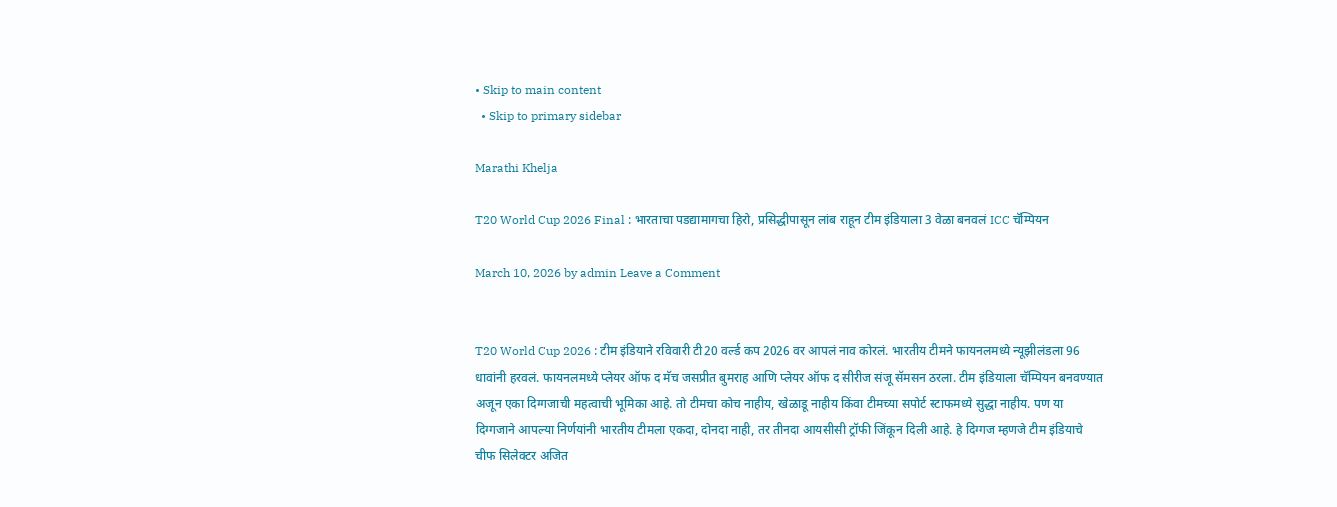• Skip to main content
  • Skip to primary sidebar

Marathi Khelja

T20 World Cup 2026 Final : भारताचा पडद्यामागचा हिरो, प्रसिद्धीपासून लांब राहून टीम इंडियाला 3 वेळा बनवलं ICC चॅम्पियन

March 10, 2026 by admin Leave a Comment


T20 World Cup 2026 : टीम इंडियाने रविवारी टी20 वर्ल्ड कप 2026 वर आपलं नाव कोरलं. भारतीय टीमने फायनलमध्ये न्यूझीलंडला 96 धावांनी हरवलं. फायनलमध्ये प्लेयर ऑफ द मॅच जसप्रीत बुमराह आणि प्लेयर ऑफ द सीरीज संजू सॅमसन ठरला. टीम इंडियाला चॅम्पियन बनवण्यात अजून एका दिग्गजाची महत्वाची भूमिका आहे. तो टीमचा कोच नाहीय, खेळाडू नाहीय किंवा टीमच्या सपोर्ट स्टाफमध्ये सुद्धा नाहीय. पण या दिग्गजाने आपल्या निर्णयांनी भारतीय टीमला एकदा, दोनदा नाही, तर तीनदा आयसीसी ट्रॉफी जिंकून दिली आहे. हे दिग्गज म्हणजे टीम इंडियाचे चीफ सिलेक्टर अजित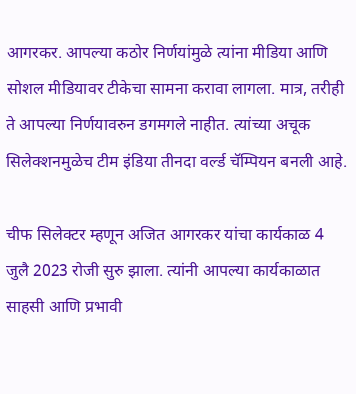आगरकर. आपल्या कठोर निर्णयांमुळे त्यांना मीडिया आणि सोशल मीडियावर टीकेचा सामना करावा लागला. मात्र, तरीही ते आपल्या निर्णयावरुन डगमगले नाहीत. त्यांच्या अचूक सिलेक्शनमुळेच टीम इंडिया तीनदा वर्ल्ड चॅम्पियन बनली आहे.

चीफ सिलेक्टर म्हणून अजित आगरकर यांचा कार्यकाळ 4 जुलै 2023 रोजी सुरु झाला. त्यांनी आपल्या कार्यकाळात साहसी आणि प्रभावी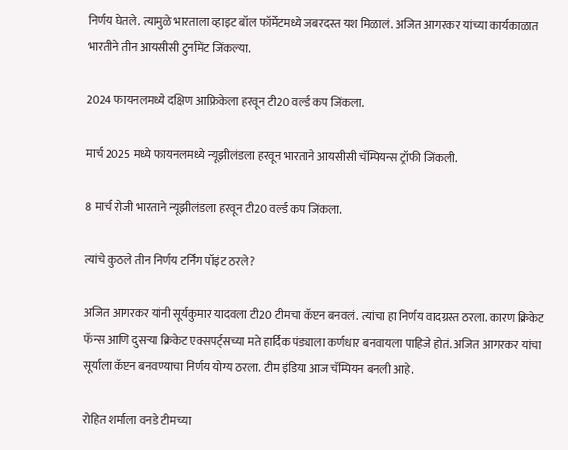निर्णय घेतले. त्यामुळे भारताला व्हाइट बॉल फॉर्मेटमध्ये जबरदस्त यश मिळालं. अजित आगरकर यांच्या कार्यकाळात भारतीने तीन आयसीसी टुर्नामेंट जिंकल्या.

2024 फायनलमध्ये दक्षिण आफ्रिकेला हरवून टी20 वर्ल्ड कप जिंकला.

मार्च 2025 मध्ये फायनलमध्ये न्यूझीलंडला हरवून भारताने आयसीसी चॅम्पियन्स ट्रॉफी जिंकली.

8 मार्च रोजी भारताने न्यूझीलंडला हरवून टी20 वर्ल्ड कप जिंकला.

त्यांचे कुठले तीन निर्णय टर्निंग पॉइंट ठरले?

अजित आगरकर यांनी सूर्यकुमार यादवला टी20 टीमचा कॅप्टन बनवलं. त्यांचा हा निर्णय वादग्रस्त ठरला. कारण क्रिकेट फॅन्स आणि दुसऱ्या क्रिकेट एक्सपर्ट्सच्या मते हार्दिक पंड्याला कर्णधार बनवायला पाहिजे होतं. अजित आगरकर यांचा सूर्याला कॅप्टन बनवण्याचा निर्णय योग्य ठरला. टीम इंडिया आज चॅम्पियन बनली आहे.

रोहित शर्माला वनडे टीमच्या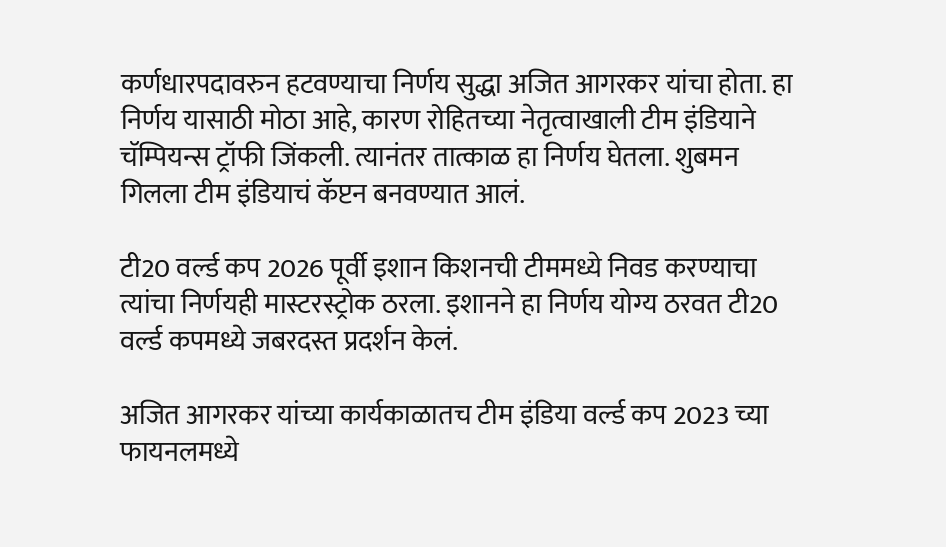कर्णधारपदावरुन हटवण्याचा निर्णय सुद्धा अजित आगरकर यांचा होता. हा निर्णय यासाठी मोठा आहे, कारण रोहितच्या नेतृत्वाखाली टीम इंडियाने चॅम्पियन्स ट्रॉफी जिंकली. त्यानंतर तात्काळ हा निर्णय घेतला. शुबमन गिलला टीम इंडियाचं कॅप्टन बनवण्यात आलं.

टी20 वर्ल्ड कप 2026 पूर्वी इशान किशनची टीममध्ये निवड करण्याचा त्यांचा निर्णयही मास्टरस्ट्रोक ठरला. इशानने हा निर्णय योग्य ठरवत टी20 वर्ल्ड कपमध्ये जबरदस्त प्रदर्शन केलं.

अजित आगरकर यांच्या कार्यकाळातच टीम इंडिया वर्ल्ड कप 2023 च्या फायनलमध्ये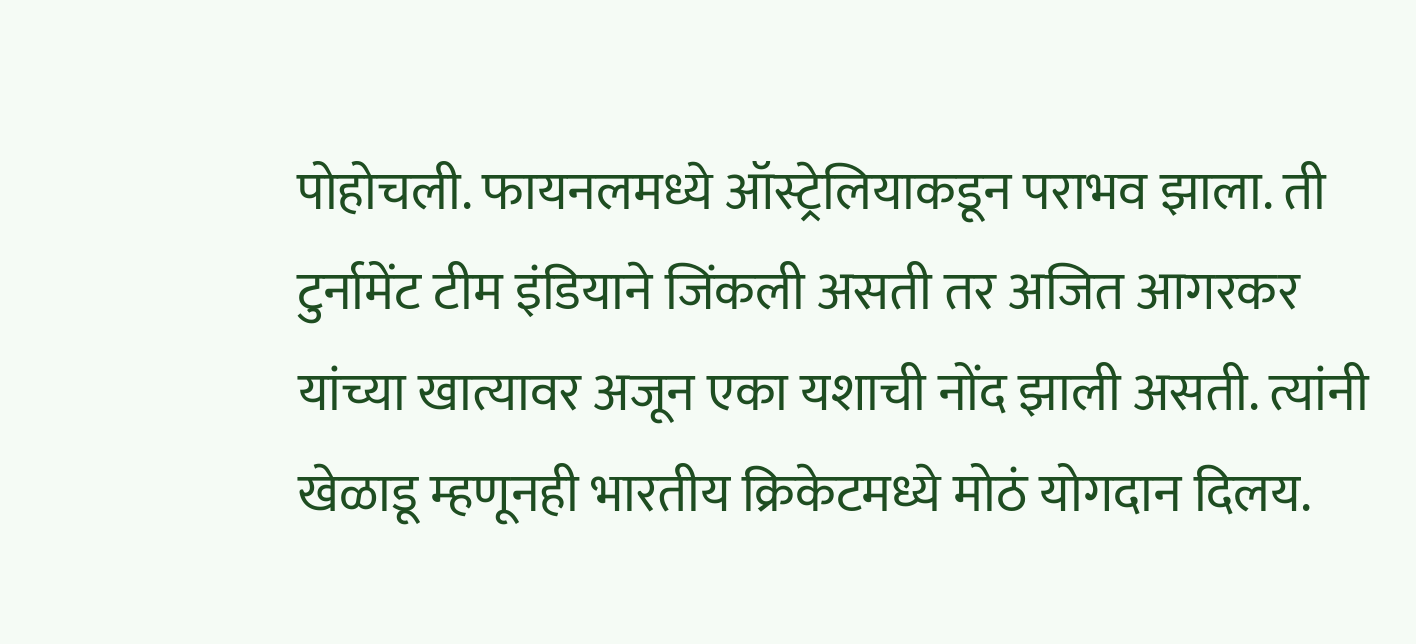पोहोचली. फायनलमध्ये ऑस्ट्रेलियाकडून पराभव झाला. ती टुर्नामेंट टीम इंडियाने जिंकली असती तर अजित आगरकर यांच्या खात्यावर अजून एका यशाची नोंद झाली असती. त्यांनी खेळाडू म्हणूनही भारतीय क्रिकेटमध्ये मोठं योगदान दिलय.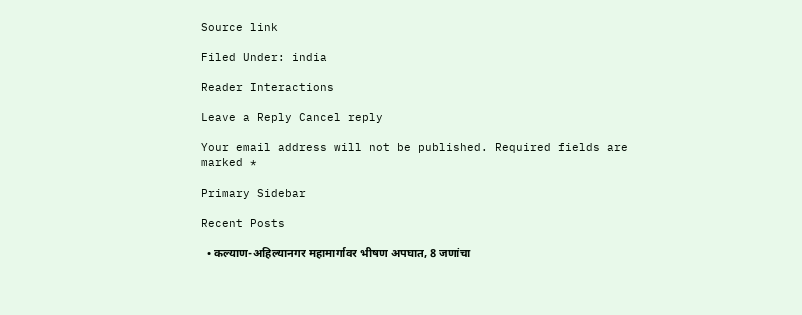Source link

Filed Under: india

Reader Interactions

Leave a Reply Cancel reply

Your email address will not be published. Required fields are marked *

Primary Sidebar

Recent Posts

  • कल्याण-अहिल्यानगर महामार्गावर भीषण अपघात, 8 जणांचा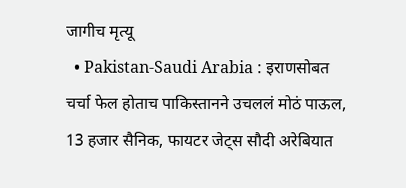जागीच मृत्यू
  • Pakistan-Saudi Arabia : इराणसोबत चर्चा फेल होताच पाकिस्तानने उचललं मोठं पाऊल, 13 हजार सैनिक, फायटर जेट्स सौदी अरेबियात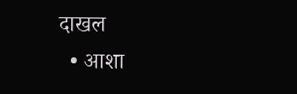दाखल
  • आशा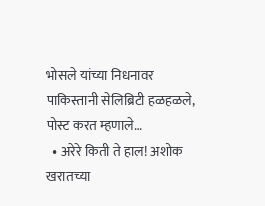भोसले यांच्या निधनावर पाकिस्तानी सेलिब्रिटी हळहळले, पोस्ट करत म्हणाले…
  • अरेरे किती ते हाल! अशोक खरातच्या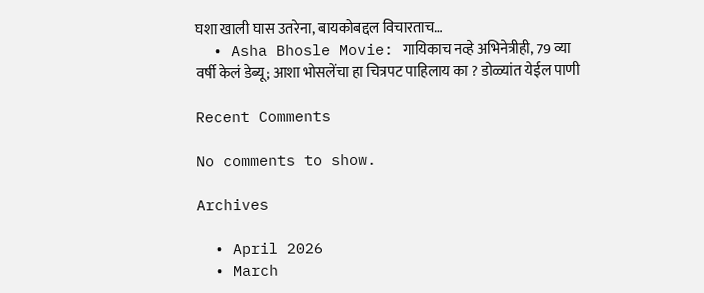घशा खाली घास उतरेना, बायकोबद्दल विचारताच…
  • Asha Bhosle Movie: गायिकाच नव्हे अभिनेत्रीही, 79 व्या वर्षी केलं डेब्यू; आशा भोसलेंचा हा चित्रपट पाहिलाय का ? डोळ्यांत येईल पाणी

Recent Comments

No comments to show.

Archives

  • April 2026
  • March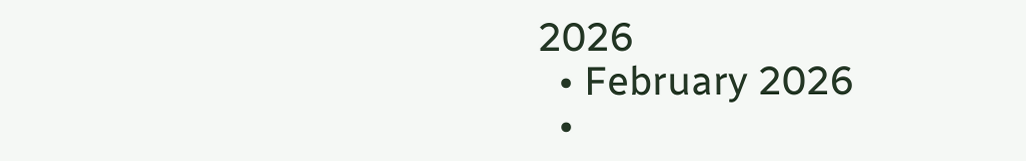2026
  • February 2026
  •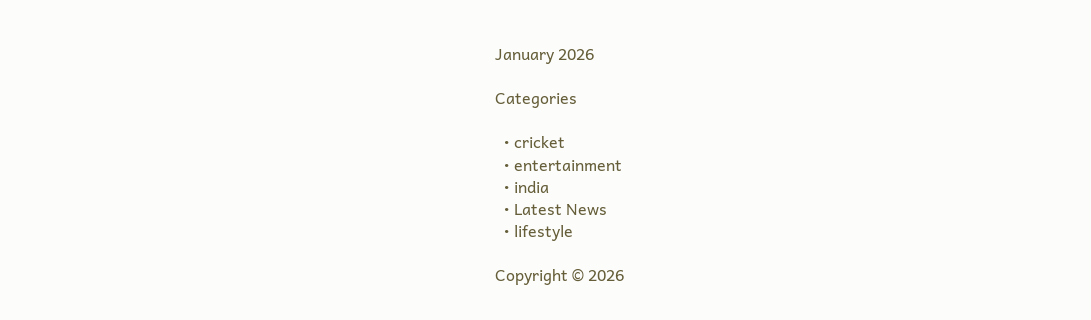January 2026

Categories

  • cricket
  • entertainment
  • india
  • Latest News
  • lifestyle

Copyright © 2026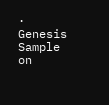· Genesis Sample on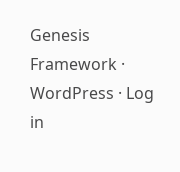Genesis Framework · WordPress · Log in